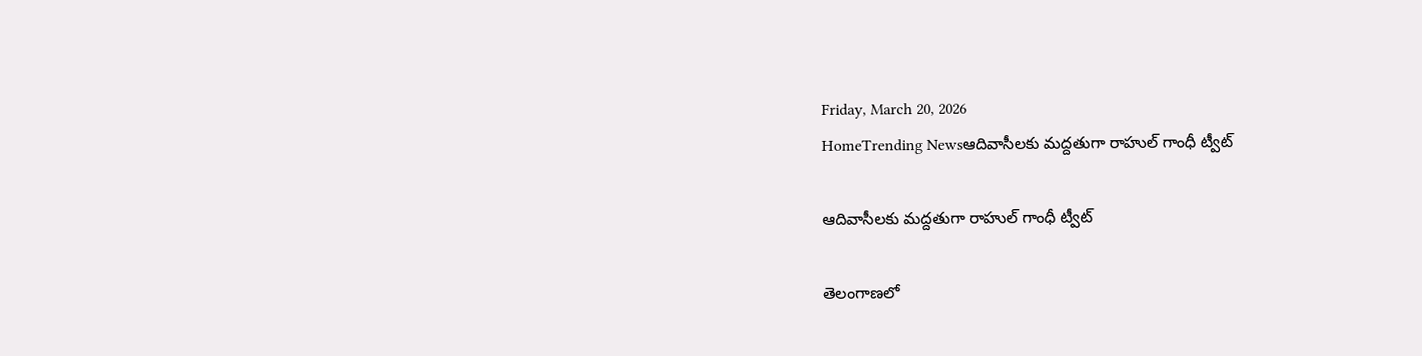Friday, March 20, 2026
HomeTrending Newsఆదివాసీలకు మద్దతుగా రాహుల్ గాంధీ ట్వీట్

ఆదివాసీలకు మద్దతుగా రాహుల్ గాంధీ ట్వీట్

తెలంగాణలో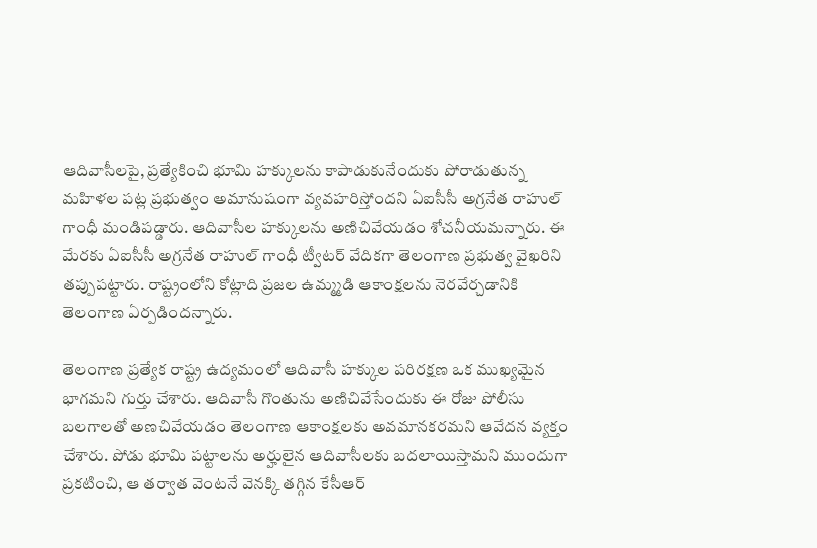ఆదివాసీలపై, ప్రత్యేకించి భూమి హక్కులను కాపాడుకునేందుకు పోరాడుతున్న మహిళల పట్ల ప్రభుత్వం అమానుషంగా వ్యవహరిస్తోందని ఏఐసీసీ అగ్రనేత రాహుల్ గాంధీ మండిపడ్డారు. ఆదివాసీల హక్కులను అణిచివేయడం శోచనీయమన్నారు. ఈ మేరకు ఏఐసీసీ అగ్రనేత రాహుల్ గాంధీ ట్వీటర్ వేదికగా తెలంగాణ ప్రభుత్వ వైఖరిని తప్పుపట్టారు. రాష్ట్రంలోని కోట్లాది ప్రజల ఉమ్మ్మడి ఆకాంక్షలను నెరవేర్చడానికి తెలంగాణ ఏర్పడిందన్నారు.

తెలంగాణ ప్రత్యేక రాష్ట్ర ఉద్యమంలో ఆదివాసీ హక్కుల పరిరక్షణ ఒక ముఖ్యమైన భాగమని గుర్తు చేశారు. ఆదివాసీ గొంతును అణిచివేసేందుకు ఈ రోజు పోలీసు బలగాలతో అణచివేయడం తెలంగాణ ఆకాంక్షలకు అవమానకరమని ఆవేదన వ్యక్తం చేశారు. పోడు భూమి పట్టాలను అర్హులైన ఆదివాసీలకు బదలాయిస్తామని ముందుగా ప్రకటించి, ఆ తర్వాత వెంటనే వెనక్కి తగ్గిన కేసీఆర్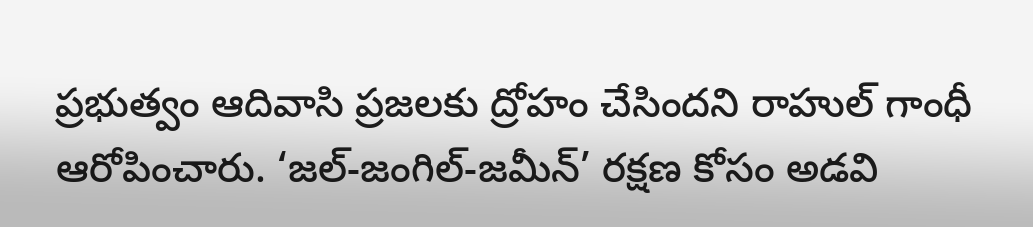ప్రభుత్వం ఆదివాసి ప్రజలకు ద్రోహం చేసిందని రాహుల్ గాంధీ ఆరోపించారు. ‘జల్-జంగిల్-జమీన్’ రక్షణ కోసం అడవి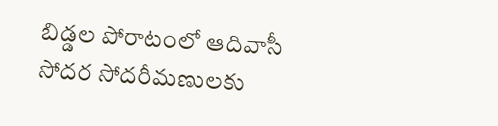బిడ్డల పోరాటంలో ఆదివాసీ సోదర సోదరీమణులకు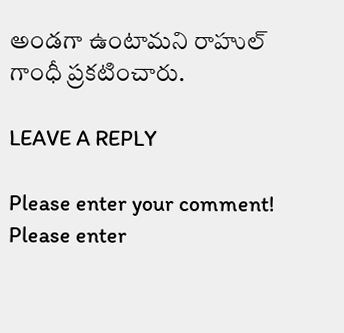అండగా ఉంటామని రాహుల్ గాంధీ ప్రకటించారు.

LEAVE A REPLY

Please enter your comment!
Please enter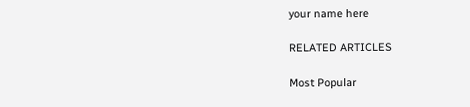your name here

RELATED ARTICLES

Most Popular